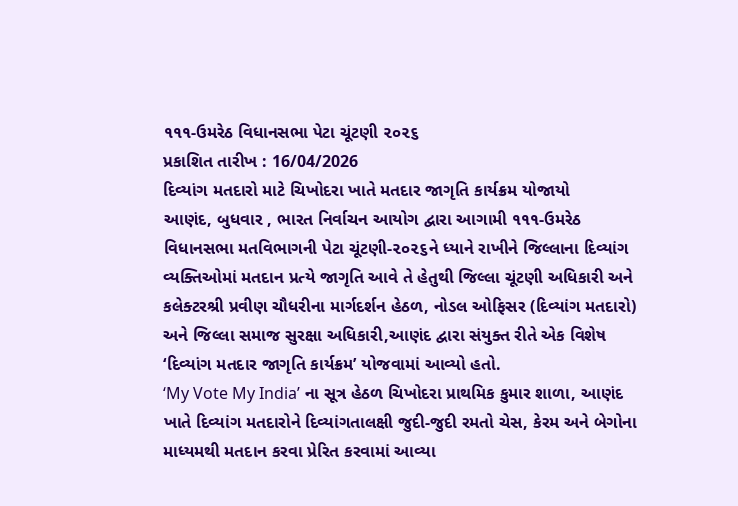૧૧૧-ઉમરેઠ વિધાનસભા પેટા ચૂંટણી ૨૦૨૬
પ્રકાશિત તારીખ : 16/04/2026
દિવ્યાંગ મતદારો માટે ચિખોદરા ખાતે મતદાર જાગૃતિ કાર્યક્રમ યોજાયો
આણંદ, બુધવાર , ભારત નિર્વાચન આયોગ દ્વારા આગામી ૧૧૧-ઉમરેઠ વિધાનસભા મતવિભાગની પેટા ચૂંટણી-૨૦૨૬ને ધ્યાને રાખીને જિલ્લાના દિવ્યાંગ વ્યક્તિઓમાં મતદાન પ્રત્યે જાગૃતિ આવે તે હેતુથી જિલ્લા ચૂંટણી અધિકારી અને કલેક્ટરશ્રી પ્રવીણ ચૌધરીના માર્ગદર્શન હેઠળ, નોડલ ઓફિસર (દિવ્યાંગ મતદારો) અને જિલ્લા સમાજ સુરક્ષા અધિકારી,આણંદ દ્વારા સંયુક્ત રીતે એક વિશેષ ‘દિવ્યાંગ મતદાર જાગૃતિ કાર્યક્રમ’ યોજવામાં આવ્યો હતો.
‘My Vote My India’ ના સૂત્ર હેઠળ ચિખોદરા પ્રાથમિક કુમાર શાળા, આણંદ ખાતે દિવ્યાંગ મતદારોને દિવ્યાંગતાલક્ષી જુદી-જુદી રમતો ચેસ, કેરમ અને બેગોના માધ્યમથી મતદાન કરવા પ્રેરિત કરવામાં આવ્યા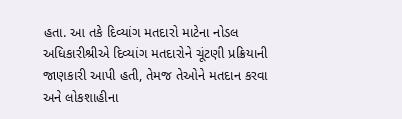હતા. આ તકે દિવ્યાંગ મતદારો માટેના નોડલ અધિકારીશ્રીએ દિવ્યાંગ મતદારોને ચૂંટણી પ્રક્રિયાની જાણકારી આપી હતી, તેમજ તેઓને મતદાન કરવા અને લોકશાહીના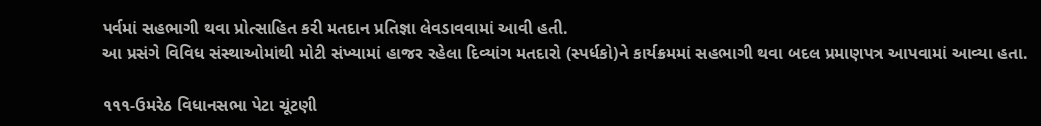પર્વમાં સહભાગી થવા પ્રોત્સાહિત કરી મતદાન પ્રતિજ્ઞા લેવડાવવામાં આવી હતી.
આ પ્રસંગે વિવિધ સંસ્થાઓમાંથી મોટી સંખ્યામાં હાજર રહેલા દિવ્યાંગ મતદારો (સ્પર્ધકો)ને કાર્યક્રમમાં સહભાગી થવા બદલ પ્રમાણપત્ર આપવામાં આવ્યા હતા.

૧૧૧-ઉમરેઠ વિધાનસભા પેટા ચૂંટણી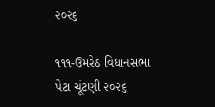૨૦૨૬

૧૧૧-ઉમરેઠ વિધાનસભા પેટા ચૂંટણી ૨૦૨૬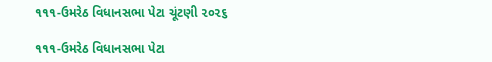૧૧૧-ઉમરેઠ વિધાનસભા પેટા ચૂંટણી ૨૦૨૬

૧૧૧-ઉમરેઠ વિધાનસભા પેટા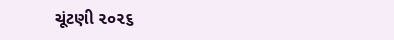ચૂંટણી ૨૦૨૬